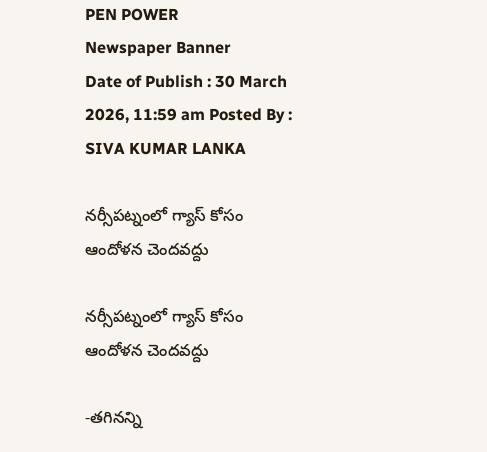PEN POWER
Newspaper Banner
Date of Publish : 30 March 2026, 11:59 am Posted By : SIVA KUMAR LANKA

నర్సీపట్నంలో గ్యాస్ కోసం ఆందోళన చెందవద్దు

నర్సీపట్నంలో గ్యాస్ కోసం ఆందోళన చెందవద్దు

-తగినన్ని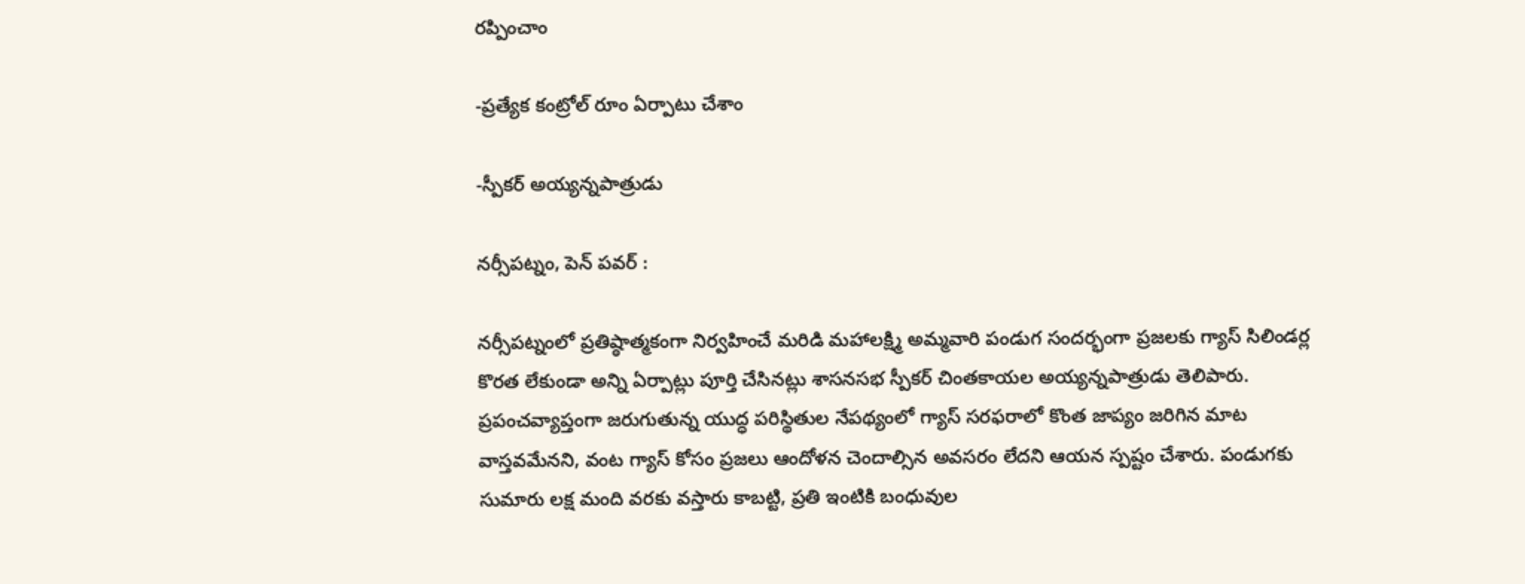రప్పించాం

-ప్రత్యేక కంట్రోల్ రూం ఏర్పాటు చేశాం

-స్పీకర్ అయ్యన్నపాత్రుడు

నర్సీపట్నం, పెన్ పవర్ :

నర్సీపట్నంలో ప్రతిష్ఠాత్మకంగా నిర్వహించే మరిడి మహాలక్ష్మి అమ్మవారి పండుగ సందర్భంగా ప్రజలకు గ్యాస్ సిలిండర్ల కొరత లేకుండా అన్ని ఏర్పాట్లు పూర్తి చేసినట్లు శాసనసభ స్పీకర్ చింతకాయల అయ్యన్నపాత్రుడు తెలిపారు. ప్రపంచవ్యాప్తంగా జరుగుతున్న యుద్ధ పరిస్థితుల నేపథ్యంలో గ్యాస్ సరఫరాలో కొంత జాప్యం జరిగిన మాట వాస్తవమేనని, వంట గ్యాస్ కోసం ప్రజలు ఆందోళన చెందాల్సిన అవసరం లేదని ఆయన స్పష్టం చేశారు. పండుగకు సుమారు లక్ష మంది వరకు వస్తారు కాబట్టి, ప్రతి ఇంటికి బంధువుల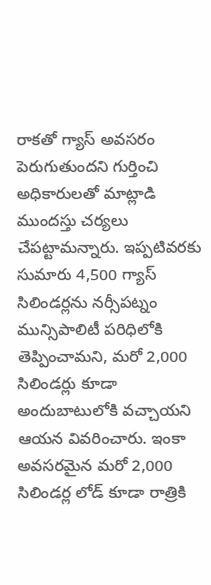రాకతో గ్యాస్ అవసరం పెరుగుతుందని గుర్తించి అధికారులతో మాట్లాడి ముందస్తు చర్యలు చేపట్టామన్నారు. ఇప్పటివరకు సుమారు 4,500 గ్యాస్ సిలిండర్లను నర్సీపట్నం మున్సిపాలిటీ పరిధిలోకి తెప్పించామని, మరో 2,000 సిలిండర్లు కూడా అందుబాటులోకి వచ్చాయని ఆయన వివరించారు. ఇంకా అవసరమైన మరో 2,000 సిలిండర్ల లోడ్ కూడా రాత్రికి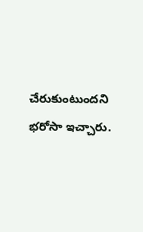చేరుకుంటుందని భరోసా ఇచ్చారు.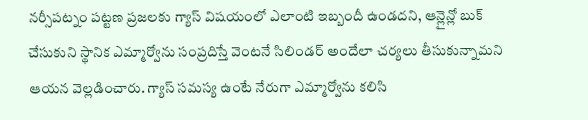నర్సీపట్నం పట్టణ ప్రజలకు గ్యాస్ విషయంలో ఎలాంటి ఇబ్బందీ ఉండదని, ఆన్లైన్లో బుక్ చేసుకుని స్థానిక ఎమ్మార్వోను సంప్రదిస్తే వెంటనే సిలిండర్ అందేలా చర్యలు తీసుకున్నామని ఆయన వెల్లడించారు. గ్యాస్ సమస్య ఉంటే నేరుగా ఎమ్మార్వోను కలిసి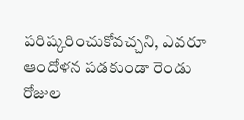పరిష్కరించుకోవచ్చని, ఎవరూ ఆందోళన పడకుండా రెండు రోజుల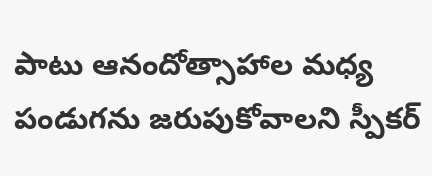పాటు ఆనందోత్సాహాల మధ్య పండుగను జరుపుకోవాలని స్పీకర్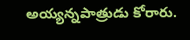అయ్యన్నపాత్రుడు కోరారు.